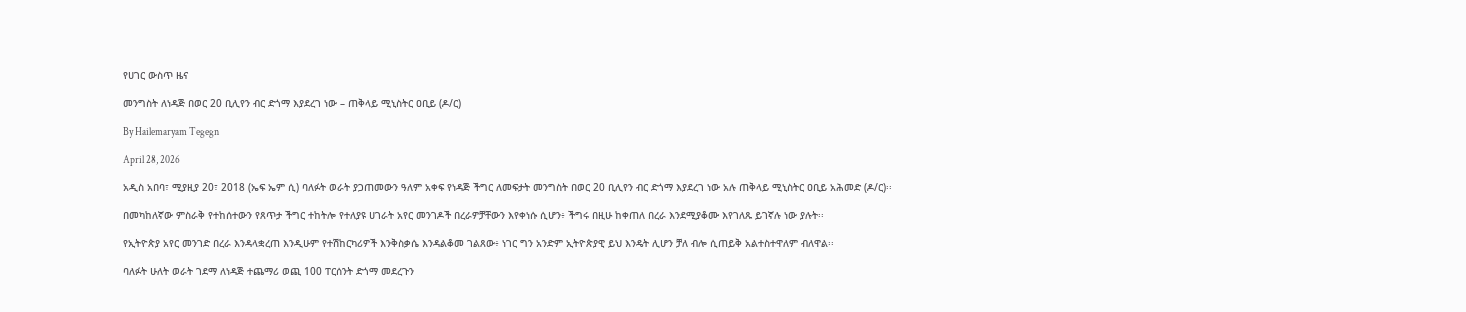የሀገር ውስጥ ዜና

መንግስት ለነዳጅ በወር 20 ቢሊየን ብር ድጎማ እያደረገ ነው – ጠቅላይ ሚኒስትር ዐቢይ (ዶ/ር)

By Hailemaryam Tegegn

April 28, 2026

አዲስ አበባ፣ ሚያዚያ 20፣ 2018 (ኤፍ ኤም ሲ) ባለፉት ወራት ያጋጠመውን ዓለም አቀፍ የነዳጅ ችግር ለመፍታት መንግስት በወር 20 ቢሊየን ብር ድጎማ እያደረገ ነው አሉ ጠቅላይ ሚኒስትር ዐቢይ አሕመድ (ዶ/ር)፡፡

በመካከለኛው ምስራቅ የተከሰተውን የጸጥታ ችግር ተከትሎ የተለያዩ ሀገራት አየር መንገዶች በረራዎቻቸውን እየቀነሱ ሲሆን፥ ችግሩ በዚሁ ከቀጠለ በረራ እንደሚያቆሙ እየገለጹ ይገኛሉ ነው ያሉት፡፡

የኢትዮጵያ አየር መንገድ በረራ እንዳላቋረጠ እንዲሁም የተሽከርካሪዎች እንቅስቃሴ እንዳልቆመ ገልጸው፥ ነገር ግን አንድም ኢትዮጵያዊ ይህ እንዴት ሊሆን ቻለ ብሎ ሲጠይቅ አልተስተዋለም ብለዋል፡፡

ባለፉት ሁለት ወራት ገደማ ለነዳጅ ተጨማሪ ወጪ 100 ፐርሰንት ድጎማ መደረጉን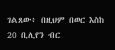ገልጸው፥ በዚህም በወር እስከ 20 ቢሊየን ብር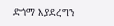ድጎማ እያደረግን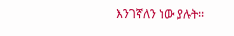እንገኛለን ነው ያሉት፡፡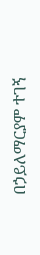በኃይለማርያም ተገኝ